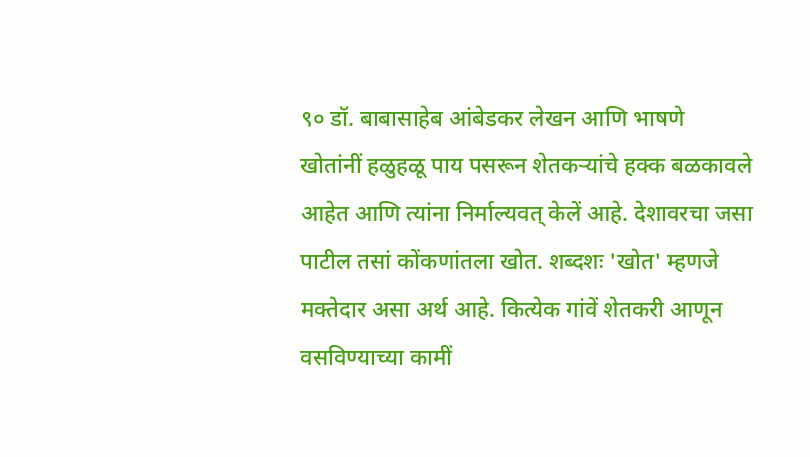९० डॉ. बाबासाहेब आंबेडकर लेखन आणि भाषणे
खोतांनीं हळुहळू पाय पसरून शेतकऱ्यांचे हक्क बळकावले
आहेत आणि त्यांना निर्माल्यवत् केलें आहे. देशावरचा जसा पाटील तसां कोंकणांतला खोत. शब्दशः 'खोत' म्हणजे मक्तेदार असा अर्थ आहे. कित्येक गांवें शेतकरी आणून वसविण्याच्या कामीं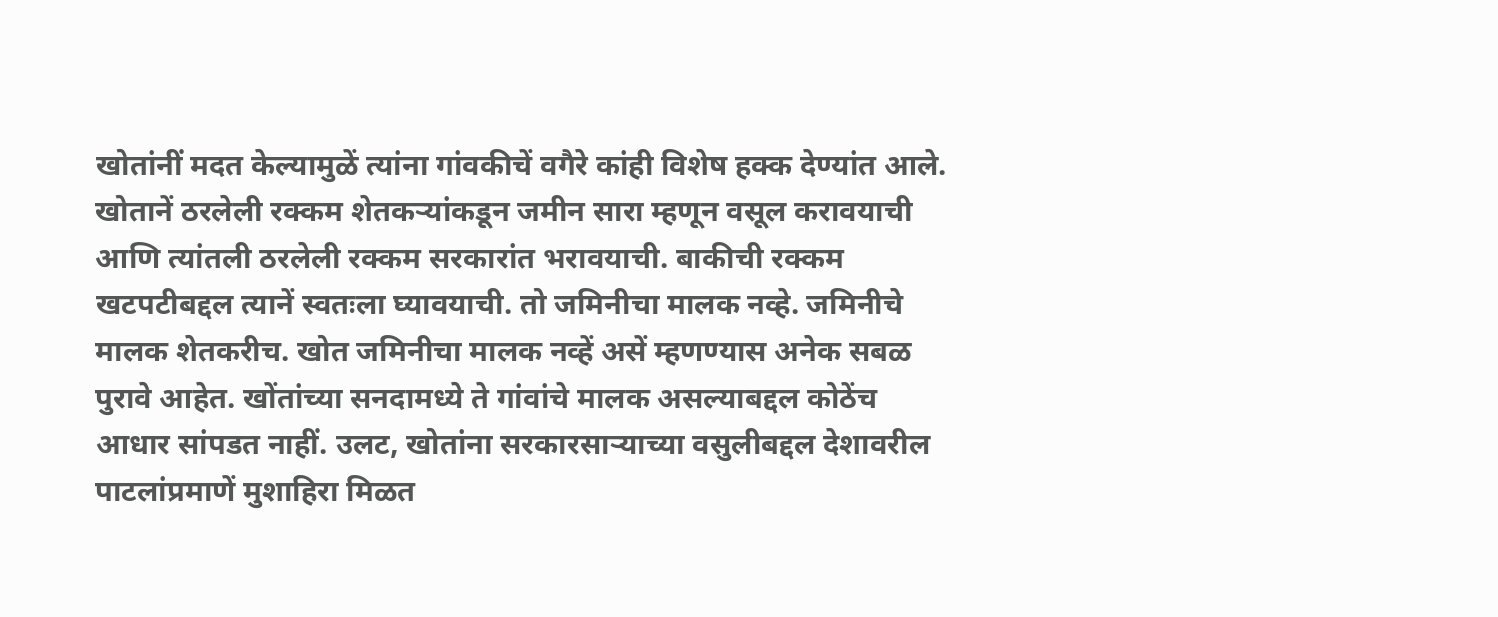खोतांनीं मदत केल्यामुळें त्यांना गांवकीचें वगैरे कांही विशेष हक्क देण्यांत आले. खोतानें ठरलेली रक्कम शेतकऱ्यांकडून जमीन सारा म्हणून वसूल करावयाची आणि त्यांतली ठरलेली रक्कम सरकारांत भरावयाची. बाकीची रक्कम खटपटीबद्दल त्यानें स्वतःला घ्यावयाची. तो जमिनीचा मालक नव्हे. जमिनीचे मालक शेतकरीच. खोत जमिनीचा मालक नव्हें असें म्हणण्यास अनेक सबळ पुरावे आहेत. खोंतांच्या सनदामध्ये ते गांवांचे मालक असल्याबद्दल कोठेंच आधार सांपडत नाहीं. उलट, खोतांना सरकारसाऱ्याच्या वसुलीबद्दल देशावरील पाटलांप्रमाणें मुशाहिरा मिळत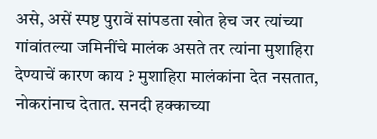असे, असें स्पष्ट पुरावें सांपडता खोत हेच जर त्यांच्या गांवांतल्या जमिनींचे मालंक असते तर त्यांना मुशाहिरा देण्याचें कारण काय ? मुशाहिरा मालंकांना देत नसतात, नोकरांनाच देतात. सनदी हक्काच्या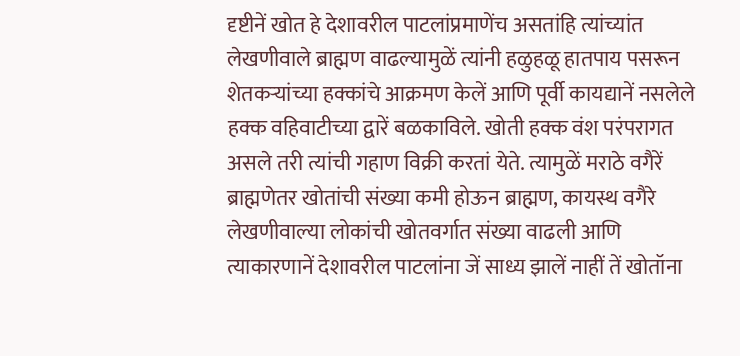दृष्टीनें खोत हे देशावरील पाटलांप्रमाणेंच असतांहि त्यांच्यांत लेखणीवाले ब्राह्मण वाढल्यामुळें त्यांनी हळुहळू हातपाय पसरून शेतकऱ्यांच्या हक्कांचे आक्रमण केलें आणि पूर्वी कायद्यानें नसलेले हक्क वहिवाटीच्या द्वारें बळकाविले. खोती हक्क वंश परंपरागत असले तरी त्यांची गहाण विक्री करतां येते. त्यामुळें मराठे वगैरें ब्राह्मणेतर खोतांची संख्या कमी होऊन ब्राह्मण, कायस्थ वगैरे लेखणीवाल्या लोकांची खोतवर्गात संख्या वाढली आणि त्याकारणानें देशावरील पाटलांना जें साध्य झालें नाहीं तें खोतॉना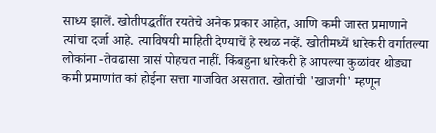साध्य झालें. खोतीपद्धतींत रयतेचे अनेक प्रकार आहेत, आणि कमी जास्त प्रमाणाने त्यांचा दर्जा आहे. त्याविषयी माहिती देण्याचें हे स्थळ नव्हें. खोतीमध्यें धारेकरी वर्गातल्या लोकांना -तेवढासा त्रासं पोहचत नाहीं. किंबहुना धारेकरी हे आपल्या कुळांवर थोड्या कमी प्रमाणांत कां होईना सत्ता गाजवित असतात. खोतांची 'खाजगी' म्हणून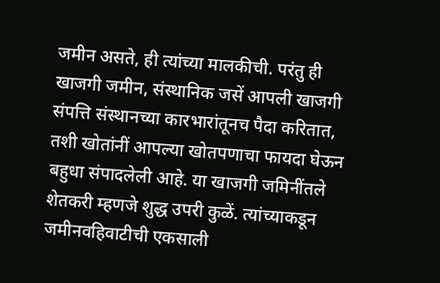जमीन असते, ही त्यांच्या मालकीची. परंतु ही खाजगी जमीन, संस्थानिक जसें आपली खाजगी संपत्ति संस्थानच्या कारभारांतूनच पैदा करितात, तशी खोतांनीं आपल्या खोतपणाचा फायदा घेऊन बहुधा संपादलेली आहे. या खाजगी जमिनींतले शेतकरी म्हणजे शुद्ध उपरी कुळें. त्यांच्याकडून जमीनवहिवाटीची एकसाली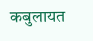कबुलायत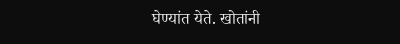घेण्यांत येते. खोतांनी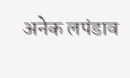अनेक लपंडाव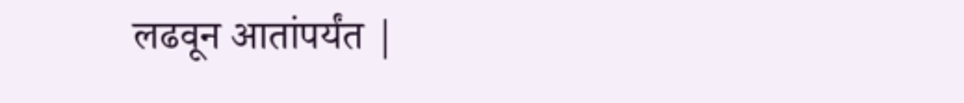लढवून आतांपर्यंत |